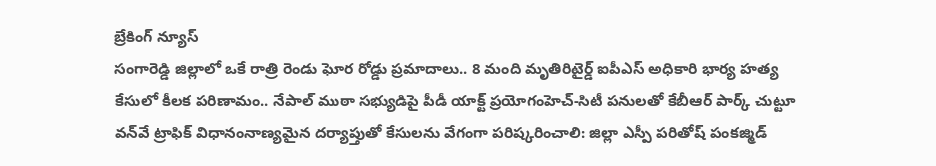బ్రేకింగ్ న్యూస్
సంగారెడ్డి జిల్లాలో ఒకే రాత్రి రెండు ఘోర రోడ్డు ప్రమాదాలు.. 8 మంది మృతిరిటైర్డ్‌ ఐపీఎస్‌ అధికారి భార్య హత్య కేసులో కీలక పరిణామం.. నేపాల్‌ ముఠా సభ్యుడిపై పీడీ యాక్ట్‌ ప్రయోగంహెచ్-సిటీ పనులతో కేబీఆర్ పార్క్ చుట్టూ వన్‌వే ట్రాఫిక్ విధానంనాణ్యమైన దర్యాప్తుతో కేసులను వేగంగా పరిష్కరించాలి: జిల్లా ఎస్పీ పరితోష్ పంకజ్మిడ్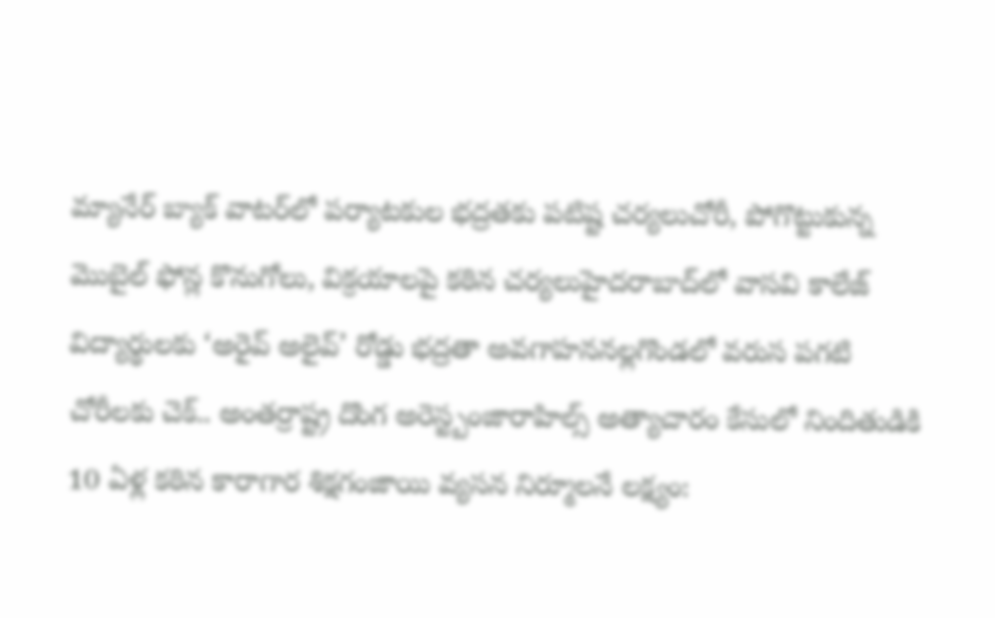మ్యానేర్ బ్యాక్ వాటర్‌లో పర్యాటకుల భద్రతకు పటిష్ట చర్యలుచోరీ, పోగొట్టుకున్న మొబైల్ ఫోన్ల కొనుగోలు, విక్రయాలపై కఠిన చర్యలుహైదరాబాద్‌లో వాసవి కాలేజ్‌ విద్యార్థులకు ‘అరైవ్ అలైవ్’ రోడ్డు భద్రతా అవగాహననల్లగొండలో వరుస పగటి చోరీలకు చెక్.. అంతర్రాష్ట్ర దొంగ అరెస్ట్బంజారాహిల్స్‌ అత్యాచారం కేసులో నిందితుడికి 10 ఏళ్ల కఠిన కారాగార శిక్షగంజాయి వ్యసన నిర్మూలనే లక్ష్యం: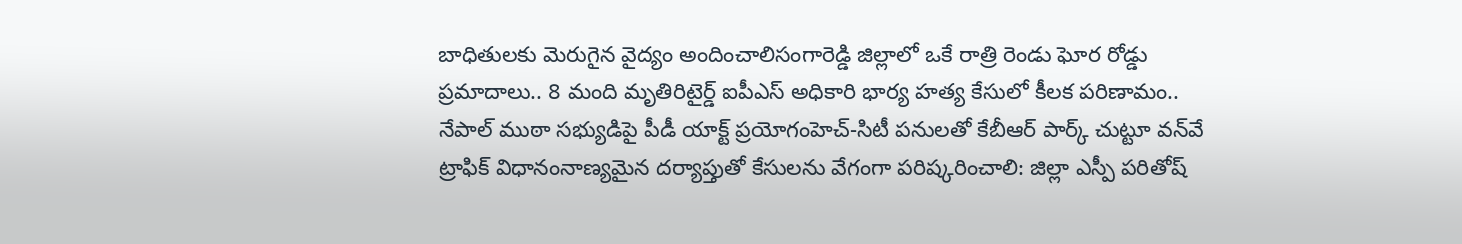బాధితులకు మెరుగైన వైద్యం అందించాలిసంగారెడ్డి జిల్లాలో ఒకే రాత్రి రెండు ఘోర రోడ్డు ప్రమాదాలు.. 8 మంది మృతిరిటైర్డ్‌ ఐపీఎస్‌ అధికారి భార్య హత్య కేసులో కీలక పరిణామం.. నేపాల్‌ ముఠా సభ్యుడిపై పీడీ యాక్ట్‌ ప్రయోగంహెచ్-సిటీ పనులతో కేబీఆర్ పార్క్ చుట్టూ వన్‌వే ట్రాఫిక్ విధానంనాణ్యమైన దర్యాప్తుతో కేసులను వేగంగా పరిష్కరించాలి: జిల్లా ఎస్పీ పరితోష్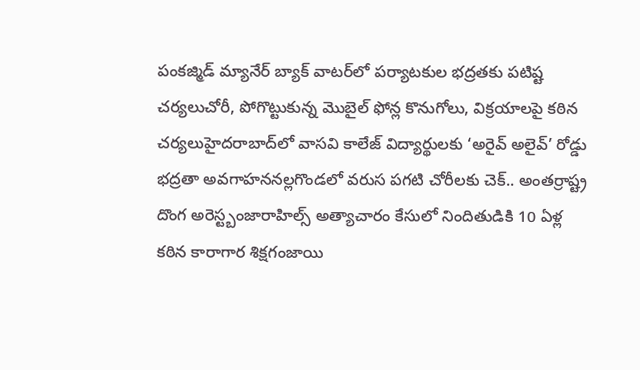పంకజ్మిడ్ మ్యానేర్ బ్యాక్ వాటర్‌లో పర్యాటకుల భద్రతకు పటిష్ట చర్యలుచోరీ, పోగొట్టుకున్న మొబైల్ ఫోన్ల కొనుగోలు, విక్రయాలపై కఠిన చర్యలుహైదరాబాద్‌లో వాసవి కాలేజ్‌ విద్యార్థులకు ‘అరైవ్ అలైవ్’ రోడ్డు భద్రతా అవగాహననల్లగొండలో వరుస పగటి చోరీలకు చెక్.. అంతర్రాష్ట్ర దొంగ అరెస్ట్బంజారాహిల్స్‌ అత్యాచారం కేసులో నిందితుడికి 10 ఏళ్ల కఠిన కారాగార శిక్షగంజాయి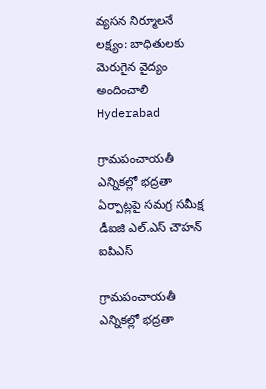వ్యసన నిర్మూలనే లక్ష్యం: బాధితులకు మెరుగైన వైద్యం అందించాలి
Hyderabad

గ్రామపంచాయతీ ఎన్నికల్లో భద్రతా ఏర్పాట్లపై సమగ్ర సమీక్ష డీఐజి ఎల్.ఎస్ చౌహన్ ఐపిఎస్

గ్రామపంచాయతీ ఎన్నికల్లో భద్రతా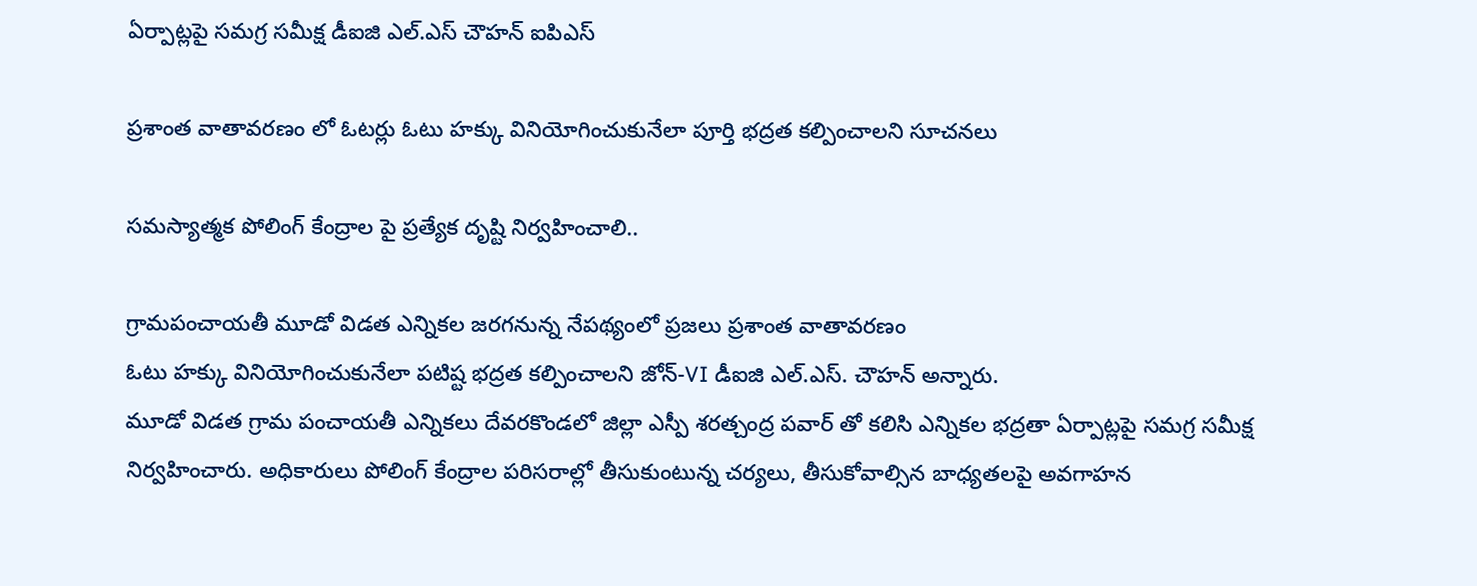ఏర్పాట్లపై సమగ్ర సమీక్ష డీఐజి ఎల్.ఎస్ చౌహన్ ఐపిఎస్

ప్రశాంత వాతావరణం లో ఓటర్లు ఓటు హక్కు వినియోగించుకునేలా పూర్తి భద్రత కల్పించాలని సూచనలు

సమస్యాత్మక పోలింగ్ కేంద్రాల పై ప్రత్యేక దృష్టి నిర్వహించాలి..

గ్రామపంచాయతీ మూడో విడత ఎన్నికల జరగనున్న నేపథ్యంలో ప్రజలు ప్రశాంత వాతావరణం
ఓటు హక్కు వినియోగించుకునేలా పటిష్ట భద్రత కల్పించాలని జోన్-VI డీఐజి ఎల్.ఎస్. చౌహన్ అన్నారు.
మూడో విడత గ్రామ పంచాయతీ ఎన్నికలు దేవరకొండలో జిల్లా ఎస్పీ శరత్చంద్ర పవార్ తో కలిసి ఎన్నికల భద్రతా ఏర్పాట్లపై సమగ్ర సమీక్ష నిర్వహించారు. అధికారులు పోలింగ్ కేంద్రాల పరిసరాల్లో తీసుకుంటున్న చర్యలు, తీసుకోవాల్సిన బాధ్యతలపై అవగాహన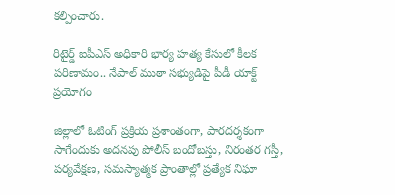కల్పించారు.

రిటైర్డ్‌ ఐపీఎస్‌ అధికారి భార్య హత్య కేసులో కీలక పరిణామం.. నేపాల్‌ ముఠా సభ్యుడిపై పీడీ యాక్ట్‌ ప్రయోగం

జిల్లాలో ఓటింగ్ ప్రక్రియ ప్రశాంతంగా, పారదర్శకంగా సాగేందుకు అదనపు పోలీస్ బందోబస్తు, నిరంతర గస్తీ, పర్యవేక్షణ, సమస్యాత్మక ప్రాంతాల్లో ప్రత్యేక నిఘా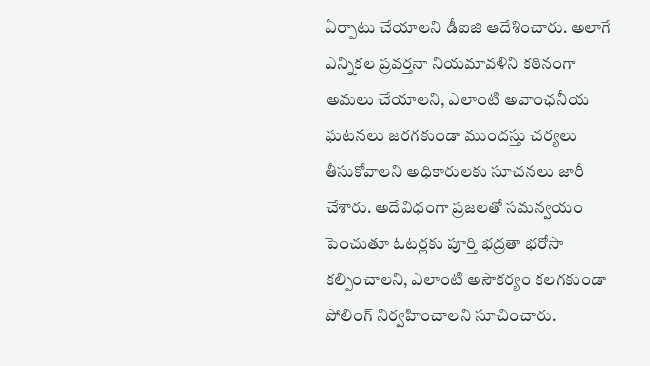ఏర్పాటు చేయాలని డీఐజి ఆదేశించారు. అలాగే ఎన్నికల ప్రవర్తనా నియమావళిని కఠినంగా అమలు చేయాలని, ఎలాంటి అవాంఛనీయ ఘటనలు జరగకుండా ముందస్తు చర్యలు తీసుకోవాలని అధికారులకు సూచనలు జారీ చేశారు. అదేవిధంగా ప్రజలతో సమన్వయం పెంచుతూ ఓటర్లకు పూర్తి భద్రతా భరోసా కల్పించాలని, ఎలాంటి అసౌకర్యం కలగకుండా పోలింగ్ నిర్వహించాలని సూచించారు.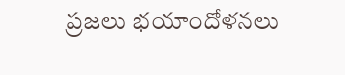ప్రజలు భయాందోళనలు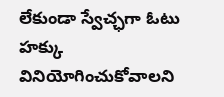లేకుండా స్వేచ్ఛగా ఓటు హక్కు వినియోగించుకోవాలని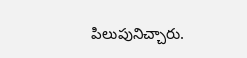పిలుపునిచ్చారు.